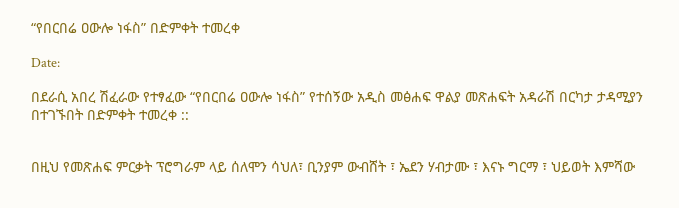“የበርበሬ ዐውሎ ነፋስ” በድምቀት ተመረቀ

Date:

በደራሲ አበረ ሽፈራው የተፃፈው “የበርበሬ ዐውሎ ነፋስ” የተሰኝው አዲስ መፅሐፍ ዋልያ መጽሐፍት አዳራሽ በርካታ ታዳሚያን በተገኙበት በድምቀት ተመረቀ ::


በዚህ የመጽሐፍ ምርቃት ፕሮግራም ላይ ሰለሞን ሳህለ፣ ቢንያም ውብሸት ፣ ኤደን ሃብታሙ ፣ እናኑ ግርማ ፣ ህይወት እምሻው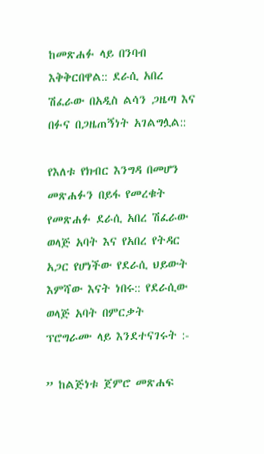ከመጽሐፉ ላይ በንባብ እቅቅርበዋል:: ደራሲ አበረ ሽፈራው በአዲስ ልሳን ጋዜጣ እና በፉና በጋዜጠኝነት አገልግሏል::

የእለቱ የክብር እንግዳ በመሆን መጽሐፉን በይፋ የመረቁት የመጽሐፉ ደራሲ አበረ ሽፈራው ወላጅ አባት እና የአበረ የትዳር አጋር የሆነችው የደራሲ ህይውት እምሻው እናት ነበሩ:: የደራሲው ወላጅ አባት በምርቃት ፕሮግራሙ ላይ እንደተናገሩት :-

” ከልጅነቱ ጀምሮ መጽሐፍ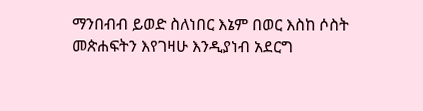ማንበብብ ይወድ ስለነበር እኔም በወር እስከ ሶስት መጵሐፍትን እየገዛሁ እንዲያነብ አደርግ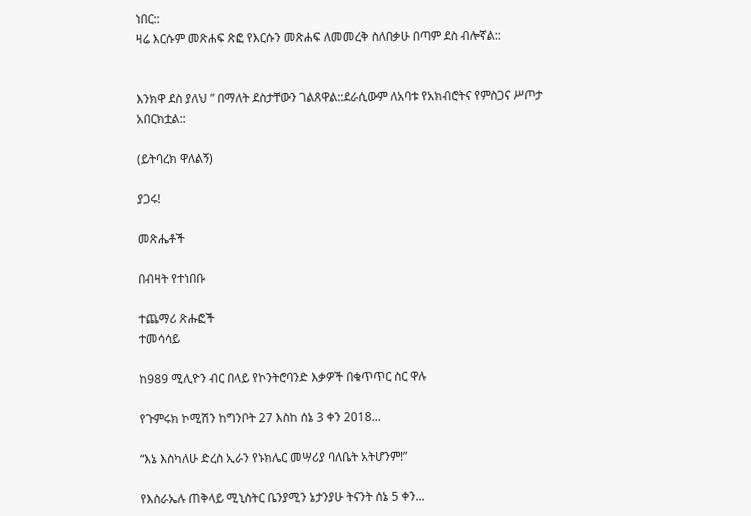ነበር::
ዛሬ እርሱም መጽሐፍ ጽፎ የእርሱን መጽሐፍ ለመመረቅ ስለበቃሁ በጣም ደስ ብሎኛል::


እንክዋ ደስ ያለህ ” በማለት ደስታቸውን ገልጸዋል::ደራሲውም ለአባቱ የአክብሮትና የምስጋና ሥጦታ አበርክቷል::

(ይትባረክ ዋለልኝ)

ያጋሩ!

መጽሔቶች

በብዛት የተነበቡ

ተጨማሪ ጽሑፎች
ተመሳሳይ

ከ989 ሚሊዮን ብር በላይ የኮንትሮባንድ እቃዎች በቁጥጥር ስር ዋሉ

የጉምሩክ ኮሚሽን ከግንቦት 27 እስከ ሰኔ 3 ቀን 2018...

“እኔ እስካለሁ ድረስ ኢራን የኑክሌር መሣሪያ ባለቤት አትሆንም!”

የእስራኤሉ ጠቅላይ ሚኒስትር ቤንያሚን ኔታንያሁ ትናንት ሰኔ 5 ቀን...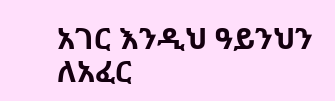አገር እንዲህ ዓይንህን ለአፈር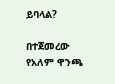ይባላል?

በተጀመረው የአለም ዋንጫ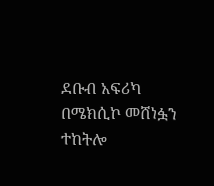ደቡብ አፍሪካ በሜክሲኮ መሸነፏን ተከትሎ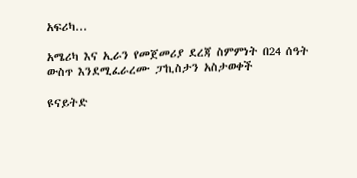አፍሪካ...

አሜሪካ እና ኢራን የመጀመሪያ ደረጃ ስምምነት በ24 ሰዓት ውስጥ እንደሚፈራረሙ ፓኪስታን አስታወቀች

ዩናይትድ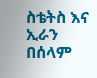ስቴትስ እና ኢራን በሰላም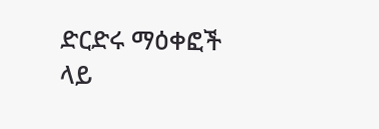ድርድሩ ማዕቀፎች ላይ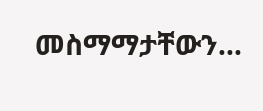መስማማታቸውን...